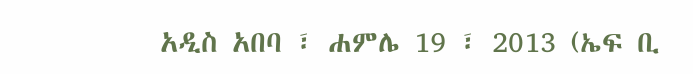አዲስ አበባ ፣ ሐምሌ 19 ፣ 2013 (ኤፍ ቢ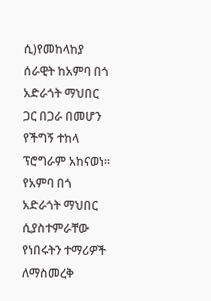ሲ)የመከላከያ ሰራዊት ከአምባ በጎ አድራጎት ማህበር ጋር በጋራ በመሆን የችግኝ ተከላ ፕሮግራም አከናወነ።
የአምባ በጎ አድራጎት ማህበር ሲያስተምራቸው የነበሩትን ተማሪዎች ለማስመረቅ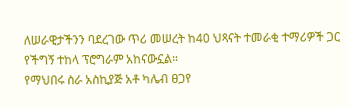ለሠራዊታችንን ባደረገው ጥሪ መሠረት ከ40 ህጻናት ተመራቂ ተማሪዎች ጋር የችግኝ ተከላ ፕሮግራም አከናውኗል።
የማህበሩ ስራ አስኪያጅ አቶ ካሌብ ፀጋየ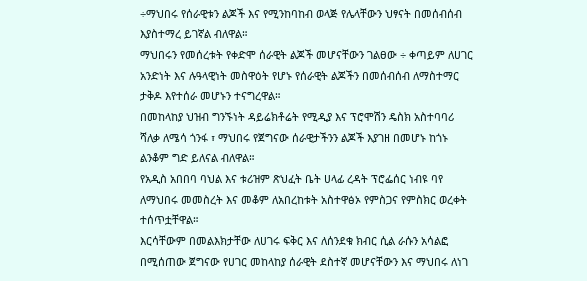÷ማህበሩ የሰራዊቱን ልጆች እና የሚንከባከብ ወላጅ የሌላቸውን ህፃናት በመሰብሰብ እያስተማረ ይገኛል ብለዋል።
ማህበሩን የመሰረቱት የቀድሞ ሰራዊት ልጆች መሆናቸውን ገልፀው ÷ ቀጣይም ለሀገር አንድነት እና ሉዓላዊነት መስዋዕት የሆኑ የሰራዊት ልጆችን በመሰብሰብ ለማስተማር ታቅዶ እየተሰራ መሆኑን ተናግረዋል።
በመከላከያ ህዝብ ግንኙነት ዳይሬክቶሬት የሚዲያ እና ፕሮሞሽን ዴስክ አስተባባሪ ሻለቃ ለሜሳ ጎንፋ ፣ ማህበሩ የጀግናው ሰራዊታችንን ልጆች እያገዘ በመሆኑ ከጎኑ ልንቆም ግድ ይለናል ብለዋል።
የአዲስ አበበባ ባህል እና ቱሪዝም ጽህፈት ቤት ሀላፊ ረዳት ፕሮፌሰር ነብዩ ባየ ለማህበሩ መመስረት እና መቆም ለአበረከቱት አስተዋፅኦ የምስጋና የምስክር ወረቀት ተሰጥቷቸዋል።
እርሳቸውም በመልእክታቸው ለሀገሩ ፍቅር እና ለሰንደቁ ክብር ሲል ራሱን አሳልፎ በሚሰጠው ጀግናው የሀገር መከላከያ ሰራዊት ደስተኛ መሆናቸውን እና ማህበሩ ለነገ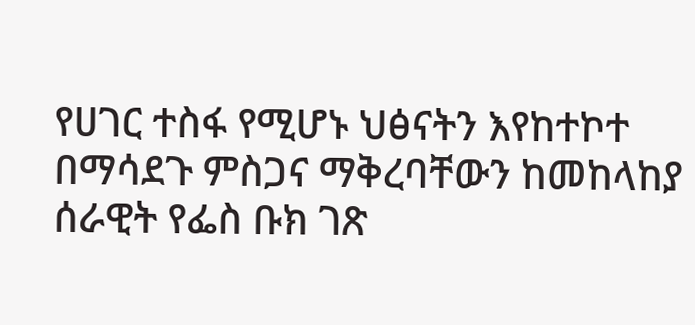የሀገር ተስፋ የሚሆኑ ህፅናትን እየከተኮተ በማሳደጉ ምስጋና ማቅረባቸውን ከመከላከያ ሰራዊት የፌስ ቡክ ገጽ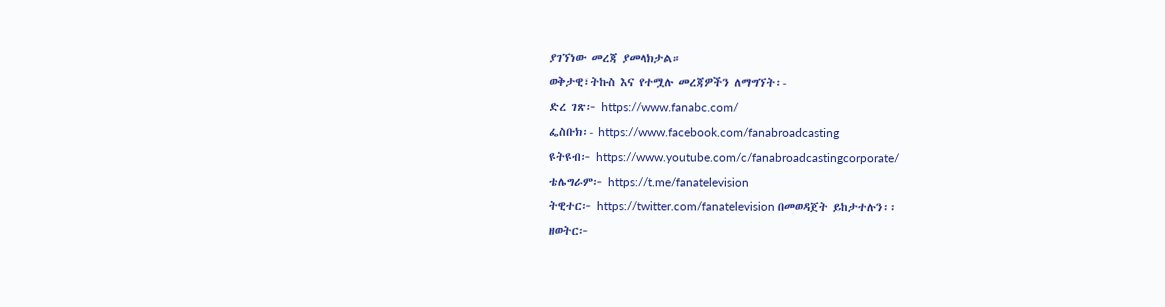ያገኘነው መረጃ ያመላክታል።
ወቅታዊ፣ትኩስ እና የተሟሉ መረጃዎችን ለማግኘት፡-
ድረ ገጽ፦ https://www.fanabc.com/
ፌስቡክ፡- https://www.facebook.com/fanabroadcasting
ዩትዩብ፦ https://www.youtube.com/c/fanabroadcastingcorporate/
ቴሌግራም፦ https://t.me/fanatelevision
ትዊተር፦ https://twitter.com/fanatelevision በመወዳጀት ይከታተሉን፡፡
ዘወትር፦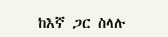ከእኛ ጋር ስላሉ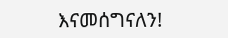እናመሰግናለን!